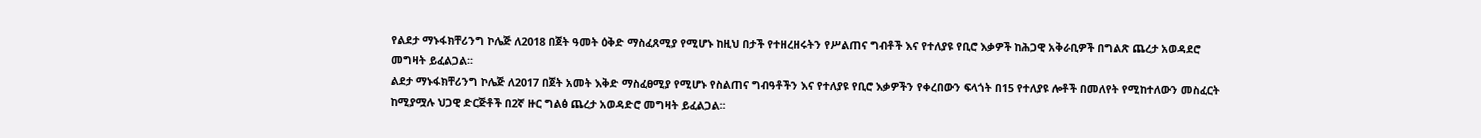የልደታ ማኑፋክቸሪንግ ኮሌጅ ለ2018 በጀት ዓመት ዕቅድ ማስፈጸሚያ የሚሆኑ ከዚህ በታች የተዘረዘሩትን የሥልጠና ግብቶች እና የተለያዩ የቢሮ እቃዎች ከሕጋዊ አቅራቢዎች በግልጽ ጨረታ አወዳደሮ መግዛት ይፈልጋል፡፡
ልደታ ማኑፋክቸሪንግ ኮሌጅ ለ2017 በጀት አመት እቅድ ማስፈፀሚያ የሚሆኑ የስልጠና ግብዓቶችን እና የተለያዩ የቢሮ እቃዎችን የቀረበውን ፍላጎት በ15 የተለያዩ ሎቶች በመለየት የሚከተለውን መስፈርት ከሚያሟሉ ህጋዊ ድርጅቶች በ2ኛ ዙር ግልፅ ጨረታ አወዳድሮ መግዛት ይፈልጋል፡፡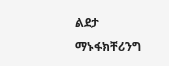ልደታ ማኑፋክቸሪንግ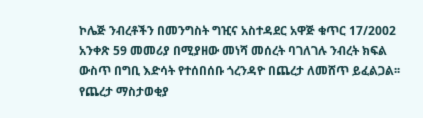ኮሌጅ ንብረቶችን በመንግስት ግዢና አስተዳደር አዋጅ ቁጥር 17/2002 አንቀጽ 59 መመሪያ በሚያዘው መነሻ መሰረት ባገለገሉ ንብረት ክፍል ውስጥ በግቢ እድሳት የተሰበሰቡ ጎረንዳዮ በጨረታ ለመሸጥ ይፈልጋል፡፡
የጨረታ ማስታወቂያ